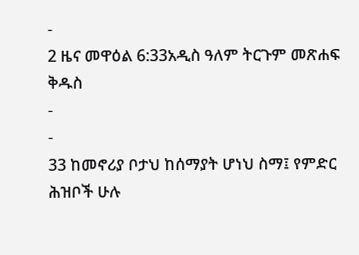-
2 ዜና መዋዕል 6:33አዲስ ዓለም ትርጉም መጽሐፍ ቅዱስ
-
-
33 ከመኖሪያ ቦታህ ከሰማያት ሆነህ ስማ፤ የምድር ሕዝቦች ሁሉ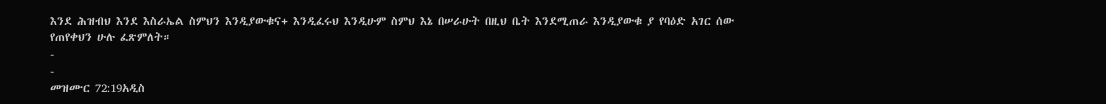እንደ ሕዝብህ እንደ እስራኤል ስምህን እንዲያውቁና+ እንዲፈሩህ እንዲሁም ስምህ እኔ በሠራሁት በዚህ ቤት እንደሚጠራ እንዲያውቁ ያ የባዕድ አገር ሰው የጠየቀህን ሁሉ ፈጽምለት።
-
-
መዝሙር 72:19አዲስ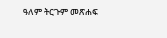ዓለም ትርጉም መጽሐፍ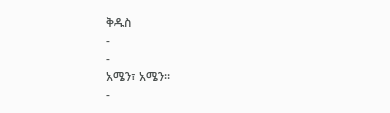ቅዱስ
-
-
አሜን፣ አሜን።
-